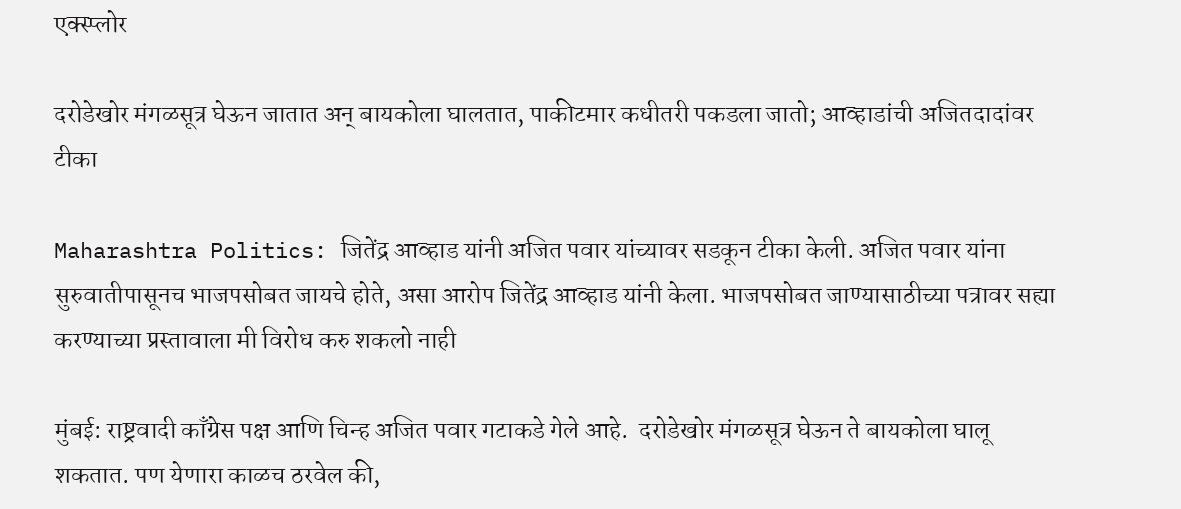एक्स्प्लोर

दरोडेखोर मंगळसूत्र घेऊन जातात अन् बायकोला घालतात, पाकीटमार कधीतरी पकडला जातो; आव्हाडांची अजितदादांवर टीका

Maharashtra Politics: जितेंद्र आव्हाड यांनी अजित पवार यांच्यावर सडकून टीका केली. अजित पवार यांना सुरुवातीपासूनच भाजपसोबत जायचे होते, असा आरोप जितेंद्र आव्हाड यांनी केला. भाजपसोबत जाण्यासाठीच्या पत्रावर सह्या करण्याच्या प्रस्तावाला मी विरोध करु शकलो नाही

मुंबई: राष्ट्रवादी काँग्रेस पक्ष आणि चिन्ह अजित पवार गटाकडे गेले आहे.  दरोडेखोर मंगळसूत्र घेऊन ते बायकोला घालू शकतात. पण येणारा काळच ठरवेल की,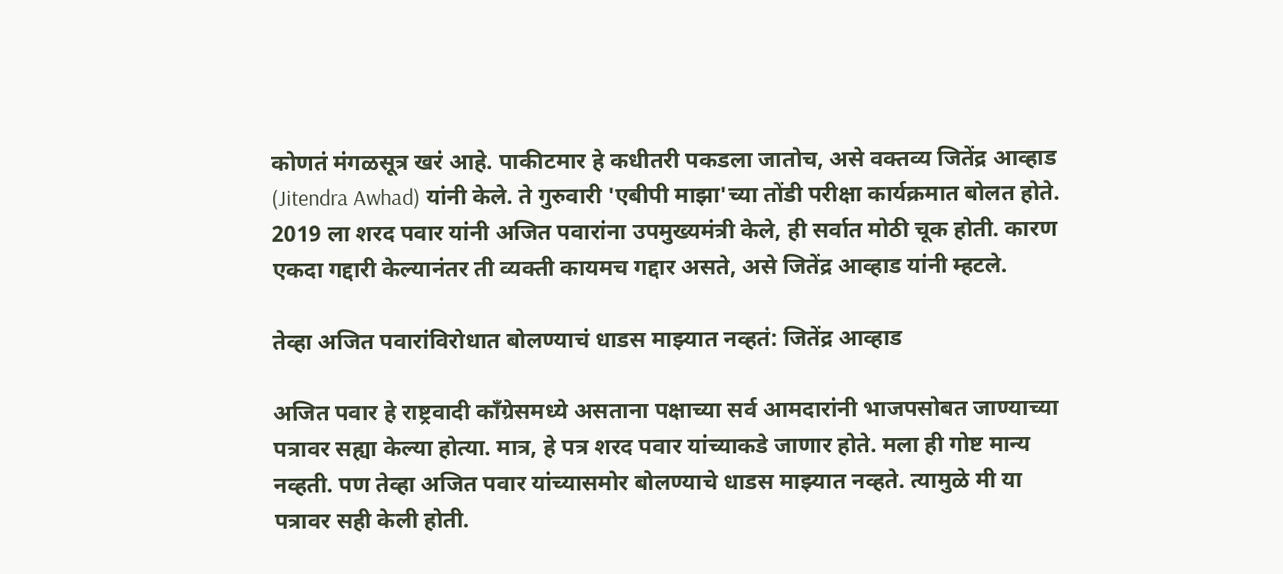कोणतं मंगळसूत्र खरं आहे. पाकीटमार हे कधीतरी पकडला जातोच, असे वक्तव्य जितेंद्र आव्हाड (Jitendra Awhad) यांनी केले. ते गुरुवारी 'एबीपी माझा'च्या तोंडी परीक्षा कार्यक्रमात बोलत होते.  2019 ला शरद पवार यांनी अजित पवारांना उपमुख्यमंत्री केले, ही सर्वात मोठी चूक होती. कारण एकदा गद्दारी केल्यानंतर ती व्यक्ती कायमच गद्दार असते, असे जितेंद्र आव्हाड यांनी म्हटले.

तेव्हा अजित पवारांविरोधात बोलण्याचं धाडस माझ्यात नव्हतं: जितेंद्र आव्हाड

अजित पवार हे राष्ट्रवादी काँग्रेसमध्ये असताना पक्षाच्या सर्व आमदारांनी भाजपसोबत जाण्याच्या पत्रावर सह्या केल्या होत्या. मात्र, हे पत्र शरद पवार यांच्याकडे जाणार होते. मला ही गोष्ट मान्य नव्हती. पण तेव्हा अजित पवार यांच्यासमोर बोलण्याचे धाडस माझ्यात नव्हते. त्यामुळे मी या पत्रावर सही केली होती.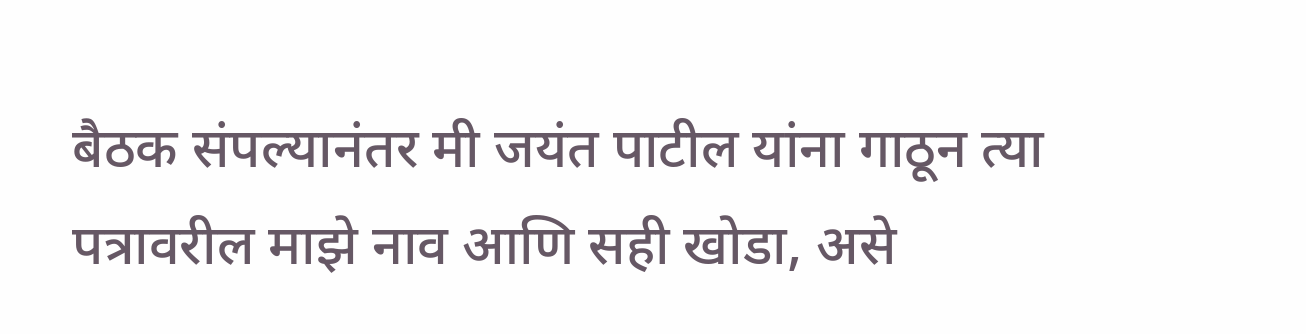बैठक संपल्यानंतर मी जयंत पाटील यांना गाठून त्या पत्रावरील माझे नाव आणि सही खोडा, असे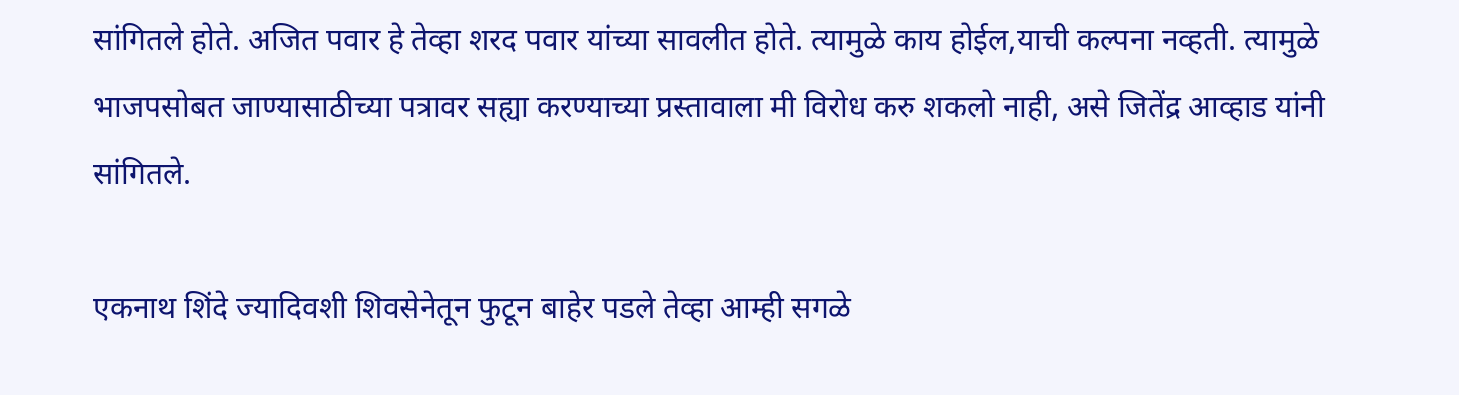सांगितले होते. अजित पवार हे तेव्हा शरद पवार यांच्या सावलीत होते. त्यामुळे काय होईल,याची कल्पना नव्हती. त्यामुळे भाजपसोबत जाण्यासाठीच्या पत्रावर सह्या करण्याच्या प्रस्तावाला मी विरोध करु शकलो नाही, असे जितेंद्र आव्हाड यांनी सांगितले.

एकनाथ शिंदे ज्यादिवशी शिवसेनेतून फुटून बाहेर पडले तेव्हा आम्ही सगळे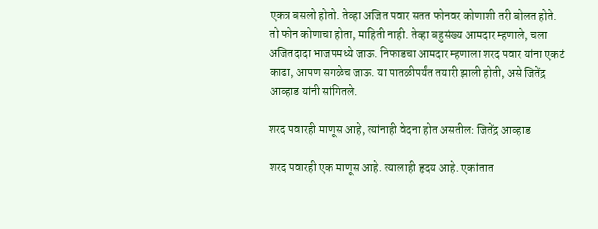एकत्र बसलो होतो. तेव्हा अजित पवार सतत फोनवर कोणाशी तरी बोलत होते. तो फोन कोणाचा होता, माहिती नाही. तेव्हा बहुसंख्य आमदार म्हणाले, चला अजितदादा भाजपमध्ये जाऊ. निफाडचा आमदार म्हणाला शरद पवार यांना एकटं काढा, आपण सगळेच जाऊ. या पातळीपर्यंत तयारी झाली होती, असे जितेंद्र आव्हाड यांनी सांगितले.

शरद पवारही माणूस आहे, त्यांनाही वेदना होत असतील: जितेंद्र आव्हाड

शरद पवारही एक माणूस आहे. त्यालाही हृदय आहे. एकांतात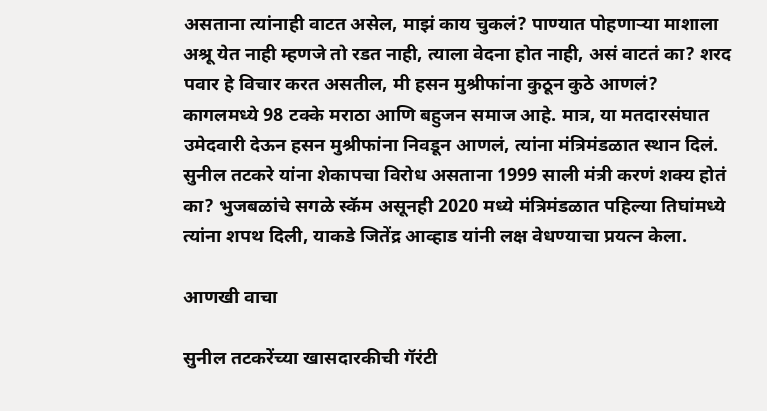असताना त्यांनाही वाटत असेल, माझं काय चुकलं? पाण्यात पोहणाऱ्या माशाला अश्रू येत नाही म्हणजे तो रडत नाही, त्याला वेदना होत नाही, असं वाटतं का? शरद पवार हे विचार करत असतील, मी हसन मुश्रीफांना कुठून कुठे आणलं? कागलमध्ये 98 टक्के मराठा आणि बहुजन समाज आहे. मात्र, या मतदारसंघात उमेदवारी देऊन हसन मुश्रीफांना निवडून आणलं, त्यांना मंत्रिमंडळात स्थान दिलं. सुनील तटकरे यांना शेकापचा विरोध असताना 1999 साली मंत्री करणं शक्य होतं का? भुजबळांचे सगळे स्कॅम असूनही 2020 मध्ये मंत्रिमंडळात पहिल्या तिघांमध्ये त्यांना शपथ दिली, याकडे जितेंद्र आव्हाड यांनी लक्ष वेधण्याचा प्रयत्न केला.

आणखी वाचा

सुनील तटकरेंच्या खासदारकीची गॅरंटी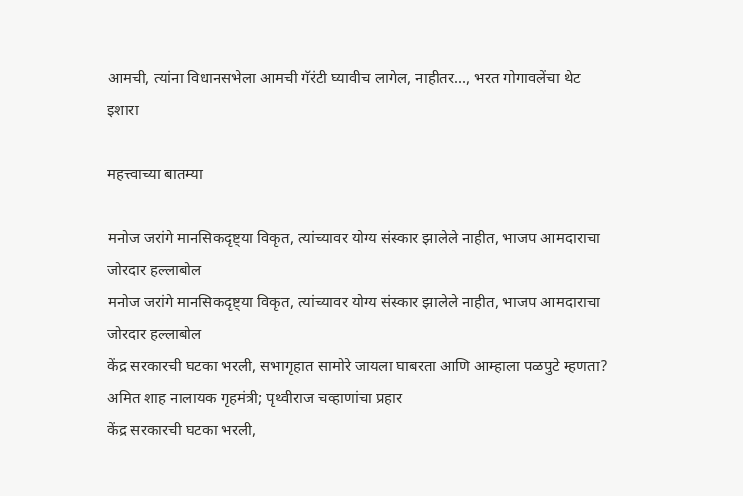आमची, त्यांना विधानसभेला आमची गॅरंटी घ्यावीच लागेल, नाहीतर..., भरत गोगावलेंचा थेट इशारा

महत्त्वाच्या बातम्या

मनोज जरांगे मानसिकदृष्ट्या विकृत, त्यांच्यावर योग्य संस्कार झालेले नाहीत, भाजप आमदाराचा जोरदार हल्लाबोल
मनोज जरांगे मानसिकदृष्ट्या विकृत, त्यांच्यावर योग्य संस्कार झालेले नाहीत, भाजप आमदाराचा जोरदार हल्लाबोल
केंद्र सरकारची घटका भरली, सभागृहात सामोरे जायला घाबरता आणि आम्हाला पळपुटे म्हणता? अमित शाह नालायक गृहमंत्री; पृथ्वीराज चव्हाणांचा प्रहार
केंद्र सरकारची घटका भरली,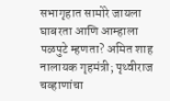सभागृहात सामोरे जायला घाबरता आणि आम्हाला पळपुटे म्हणता? अमित शाह नालायक गृहमंत्री; पृथ्वीराज चव्हाणांचा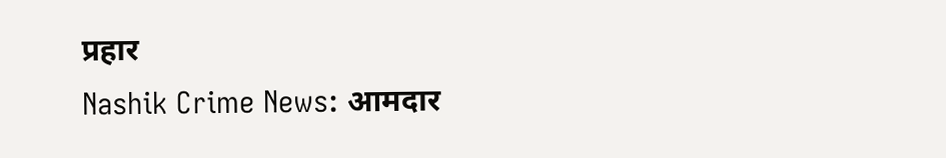प्रहार
Nashik Crime News: आमदार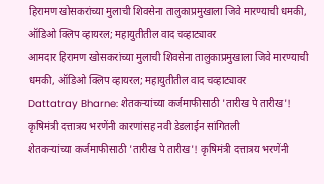हिरामण खोसकरांच्या मुलाची शिवसेना तालुकाप्रमुखाला जिवे मारण्याची धमकी, ऑडिओ क्लिप व्हायरल; महायुतीतील वाद चव्हाट्यावर
आमदार हिरामण खोसकरांच्या मुलाची शिवसेना तालुकाप्रमुखाला जिवे मारण्याची धमकी, ऑडिओ क्लिप व्हायरल; महायुतीतील वाद चव्हाट्यावर
Dattatray Bharne: शेतकऱ्यांच्या कर्जमाफीसाठी 'तारीख पे तारीख'! कृषिमंत्री दत्तात्रय भरणेंनी कारणांसह नवी डेडलाईन सांगितली
शेतकऱ्यांच्या कर्जमाफीसाठी 'तारीख पे तारीख'! कृषिमंत्री दत्तात्रय भरणेंनी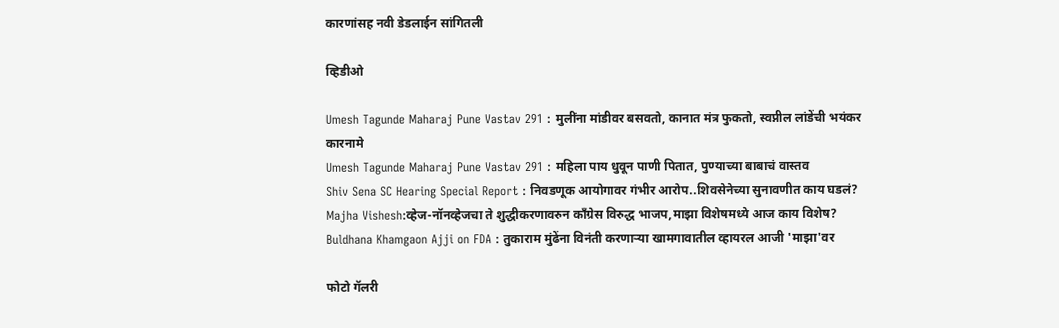कारणांसह नवी डेडलाईन सांगितली

व्हिडीओ

Umesh Tagunde Maharaj Pune Vastav 291 : मुलींना मांडीवर बसवतो, कानात मंत्र फुकतो, स्वप्नील लांडेंची भयंकर कारनामे
Umesh Tagunde Maharaj Pune Vastav 291 : महिला पाय धुवून पाणी पितात, पुण्याच्या बाबाचं वास्तव
Shiv Sena SC Hearing Special Report : निवडणूक आयोगावर गंभीर आरोप..शिवसेनेच्या सुनावणीत काय घडलं?
Majha Vishesh:व्हेज-नॉनव्हेजचा ते शुद्धीकरणावरुन काँग्रेस विरुद्ध भाजप,माझा विशेषमध्ये आज काय विशेष?
Buldhana Khamgaon Ajji on FDA : तुकाराम मुंढेंना विनंती करणाऱ्या खामगावातील व्हायरल आजी 'माझा'वर

फोटो गॅलरी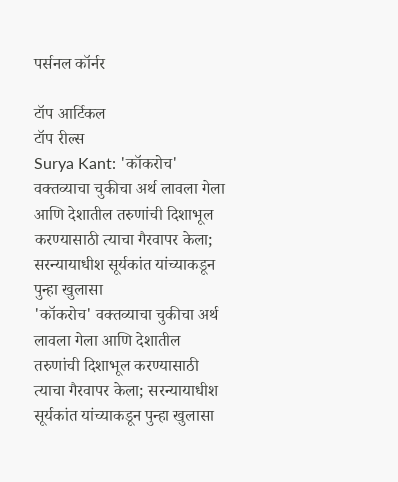पर्सनल कॉर्नर

टॉप आर्टिकल
टॉप रील्स
Surya Kant: 'कॉकरोच' वक्तव्याचा चुकीचा अर्थ लावला गेला आणि देशातील तरुणांची दिशाभूल करण्यासाठी त्याचा गैरवापर केला; सरन्यायाधीश सूर्यकांत यांच्याकडून पुन्हा खुलासा
'कॉकरोच' वक्तव्याचा चुकीचा अर्थ लावला गेला आणि देशातील तरुणांची दिशाभूल करण्यासाठी त्याचा गैरवापर केला; सरन्यायाधीश सूर्यकांत यांच्याकडून पुन्हा खुलासा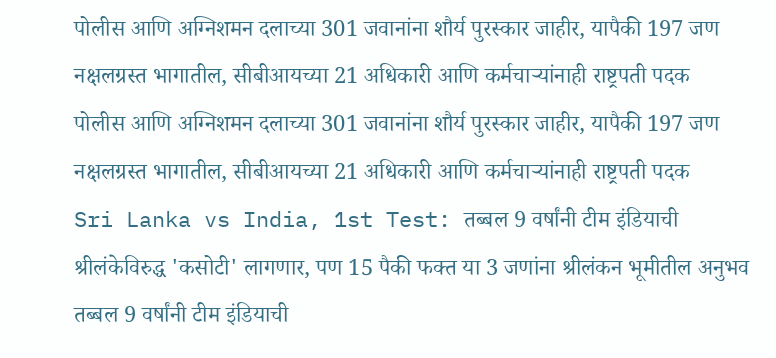पोलीस आणि अग्निशमन दलाच्या 301 जवानांना शौर्य पुरस्कार जाहीर, यापैकी 197 जण नक्षलग्रस्त भागातील, सीबीआयच्या 21 अधिकारी आणि कर्मचाऱ्यांनाही राष्ट्रपती पदक
पोलीस आणि अग्निशमन दलाच्या 301 जवानांना शौर्य पुरस्कार जाहीर, यापैकी 197 जण नक्षलग्रस्त भागातील, सीबीआयच्या 21 अधिकारी आणि कर्मचाऱ्यांनाही राष्ट्रपती पदक
Sri Lanka vs India, 1st Test: तब्बल 9 वर्षांनी टीम इंडियाची श्रीलंकेविरुद्ध 'कसोटी' लागणार, पण 15 पैकी फक्त या 3 जणांना श्रीलंकन भूमीतील अनुभव
तब्बल 9 वर्षांनी टीम इंडियाची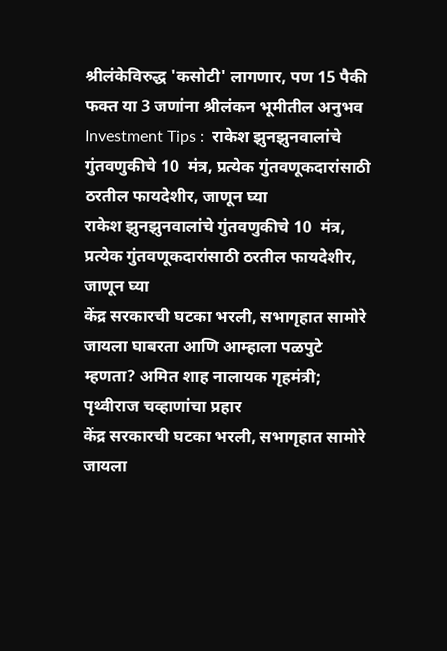श्रीलंकेविरुद्ध 'कसोटी' लागणार, पण 15 पैकी फक्त या 3 जणांना श्रीलंकन भूमीतील अनुभव
Investment Tips :  राकेश झुनझुनवालांचे गुंतवणुकीचे 10  मंत्र, प्रत्येक गुंतवणूकदारांसाठी ठरतील फायदेशीर, जाणून घ्या
राकेश झुनझुनवालांचे गुंतवणुकीचे 10  मंत्र, प्रत्येक गुंतवणूकदारांसाठी ठरतील फायदेशीर, जाणून घ्या
केंद्र सरकारची घटका भरली, सभागृहात सामोरे जायला घाबरता आणि आम्हाला पळपुटे म्हणता? अमित शाह नालायक गृहमंत्री; पृथ्वीराज चव्हाणांचा प्रहार
केंद्र सरकारची घटका भरली, सभागृहात सामोरे जायला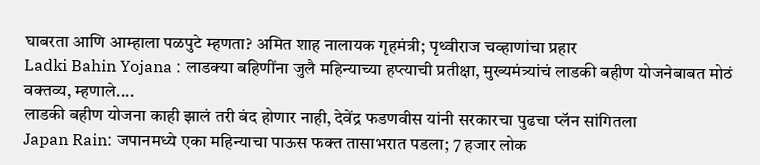घाबरता आणि आम्हाला पळपुटे म्हणता? अमित शाह नालायक गृहमंत्री; पृथ्वीराज चव्हाणांचा प्रहार
Ladki Bahin Yojana : लाडक्या बहिणींना जुलै महिन्याच्या हप्त्याची प्रतीक्षा, मुख्यमंत्र्यांचं लाडकी बहीण योजनेबाबत मोठं वक्तव्य, म्हणाले....
लाडकी बहीण योजना काही झालं तरी बंद होणार नाही, देवेंद्र फडणवीस यांनी सरकारचा पुढचा प्लॅन सांगितला
Japan Rain: जपानमध्ये एका महिन्याचा पाऊस फक्त तासाभरात पडला; 7 हजार लोक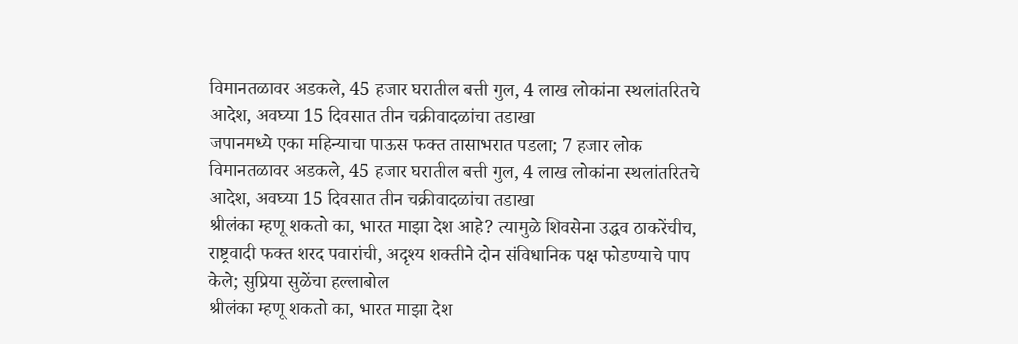विमानतळावर अडकले, 45 हजार घरातील बत्ती गुल, 4 लाख लोकांना स्थलांतरितचे आदेश, अवघ्या 15 दिवसात तीन चक्रीवादळांचा तडाखा
जपानमध्ये एका महिन्याचा पाऊस फक्त तासाभरात पडला; 7 हजार लोक विमानतळावर अडकले, 45 हजार घरातील बत्ती गुल, 4 लाख लोकांना स्थलांतरितचे आदेश, अवघ्या 15 दिवसात तीन चक्रीवादळांचा तडाखा
श्रीलंका म्हणू शकतो का, भारत माझा देश आहे? त्यामुळे शिवसेना उद्धव ठाकरेंचीच, राष्ट्रवादी फक्त शरद पवारांची, अदृश्य शक्तीने दोन संविधानिक पक्ष फोडण्याचे पाप केले; सुप्रिया सुळेंचा हल्लाबोल
श्रीलंका म्हणू शकतो का, भारत माझा देश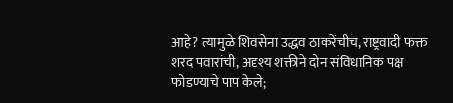आहे? त्यामुळे शिवसेना उद्धव ठाकरेंचीच, राष्ट्रवादी फक्त शरद पवारांची, अदृश्य शक्तीने दोन संविधानिक पक्ष फोडण्याचे पाप केले;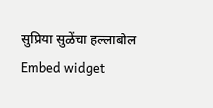सुप्रिया सुळेंचा हल्लाबोल
Embed widget